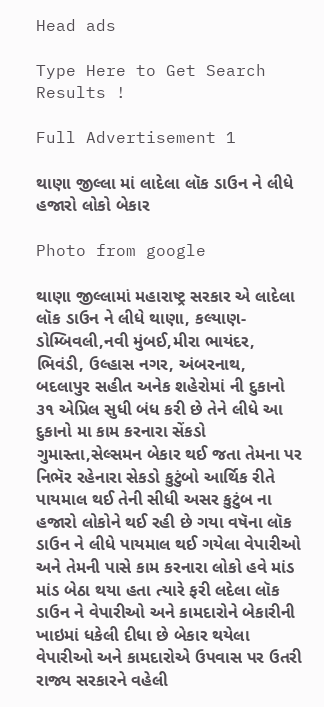Head ads

Type Here to Get Search Results !

Full Advertisement 1

થાણા જીલ્લા માં લાદેલા લૉક ડાઉન ને લીધે હજારો લોકો બેકાર

Photo from google

થાણા જીલ્લામાં મહારાષ્ટ્ર સરકાર એ લાદેલા લૉક ડાઉન ને લીધે થાણા, કલ્યાણ-ડોમ્બિવલી,નવી મુંબઈ,મીરા ભાયંદર, ભિવંડી, ઉલ્હાસ નગર, અંબરનાથ, બદલાપુર સહીત અનેક શહેરોમાં ની દુકાનો ૩૧ એપ્રિલ સુધી બંધ કરી છે તેને લીધે આ દુકાનો મા કામ કરનારા સેંકડો ગુમાસ્તા,સેલ્સમન બેકાર થઈ જતા તેમના પર નિભૅર રહેનારા સેકડો કુટુંબો આર્થિક રીતે પાયમાલ થઈ તેની સીધી અસર કુટુંબ ના હજારો લોકોને થઈ રહી છે ગયા વષૅના લૉક ડાઉન ને લીધે પાયમાલ થઈ ગયેલા વેપારીઓ અને તેમની પાસે કામ કરનારા લોકો હવે માંડ માંડ બેઠા થયા હતા ત્યારે ફરી લદેલા લૉક ડાઉન ને વેપારીઓ અને કામદારોને બેકારીની ખાઇમાં ધકેલી દીધા છે બેકાર થયેલા વેપારીઓ અને કામદારોએ ઉપવાસ પર ઉતરી રાજ્ય સરકારને વહેલી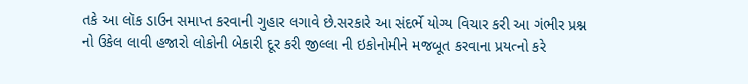તકે આ લૉક ડાઉન સમાપ્ત કરવાની ગુહાર લગાવે છે.સરકારે આ સંદર્ભે યોગ્ય વિચાર કરી આ ગંભીર પ્રશ્ન નો ઉકેલ લાવી હજારો લોકોની બેકારી દૂર કરી જીલ્લા ની ઇકોનોમીને મજબૂત કરવાના પ્રયત્નો કરે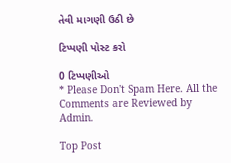તેવી માગણી ઉઠી છે

ટિપ્પણી પોસ્ટ કરો

0 ટિપ્પણીઓ
* Please Don't Spam Here. All the Comments are Reviewed by Admin.

Top Post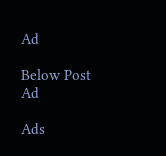Ad

Below Post Ad

Ads